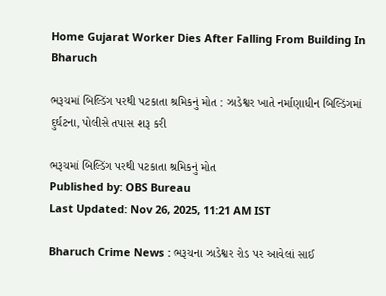Home Gujarat Worker Dies After Falling From Building In Bharuch

ભરૂચમાં બિલ્ડિંગ પરથી પટકાતા શ્રમિકનું મોત : ઝાડેશ્વર ખાતે નર્માણાધીન બિલ્ડિંગમાં દુર્ઘટના, પોલીસે તપાસ શરૂ કરી

ભરૂચમાં બિલ્ડિંગ પરથી પટકાતા શ્રમિકનું મોત
Published by: OBS Bureau
Last Updated: Nov 26, 2025, 11:21 AM IST

Bharuch Crime News : ભરૂચના ઝાડેશ્વર રોડ પર આવેલાં સાઈ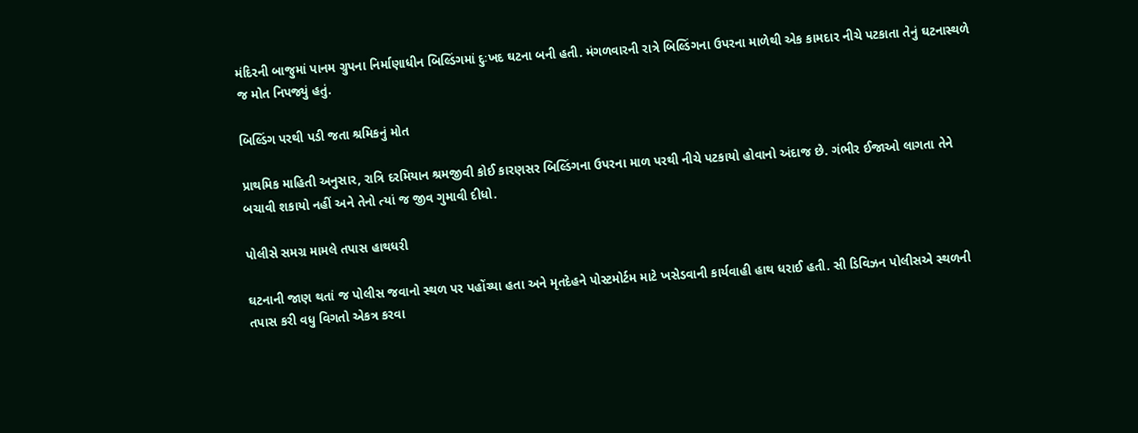મંદિરની બાજુમાં પાનમ ગ્રુપના નિર્માણાધીન બિલ્ડિંગમાં દુઃખદ ઘટના બની હતી. મંગળવારની રાત્રે બિલ્ડિંગના ઉપરના માળેથી એક કામદાર નીચે પટકાતા તેનું ઘટનાસ્થળે જ મોત નિપજ્યું હતું.

બિલ્ડિંગ પરથી પડી જતા શ્રમિકનું મોત

પ્રાથમિક માહિતી અનુસાર, રાત્રિ દરમિયાન શ્રમજીવી કોઈ કારણસર બિલ્ડિંગના ઉપરના માળ પરથી નીચે પટકાયો હોવાનો અંદાજ છે. ગંભીર ઈજાઓ લાગતા તેને બચાવી શકાયો નહીં અને તેનો ત્યાં જ જીવ ગુમાવી દીધો.

પોલીસે સમગ્ર મામલે તપાસ હાથધરી

ઘટનાની જાણ થતાં જ પોલીસ જવાનો સ્થળ પર પહોંચ્યા હતા અને મૃતદેહને પોસ્ટમોર્ટમ માટે ખસેડવાની કાર્યવાહી હાથ ધરાઈ હતી. સી ડિવિઝન પોલીસએ સ્થળની તપાસ કરી વધુ વિગતો એકત્ર કરવા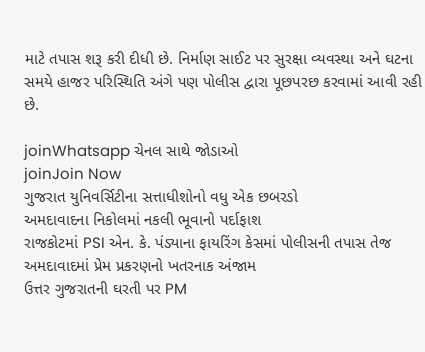માટે તપાસ શરૂ કરી દીધી છે. નિર્માણ સાઈટ પર સુરક્ષા વ્યવસ્થા અને ઘટના સમયે હાજર પરિસ્થિતિ અંગે પણ પોલીસ દ્વારા પૂછપરછ કરવામાં આવી રહી છે.

joinWhatsapp ચેનલ સાથે જોડાઓ
joinJoin Now
ગુજરાત યુનિવર્સિટીના સત્તાધીશોનો વધુ એક છબરડો
અમદાવાદના નિકોલમાં નકલી ભૂવાનો પર્દાફાશ
રાજકોટમાં PSI એન. કે. પંડ્યાના ફાયરિંગ કેસમાં પોલીસની તપાસ તેજ
અમદાવાદમાં પ્રેમ પ્રકરણનો ખતરનાક અંજામ
ઉત્તર ગુજરાતની ઘરતી પર PM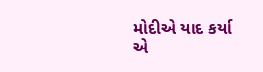મોદીએ યાદ કર્યા એ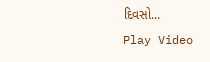દિવસો...
Play Video